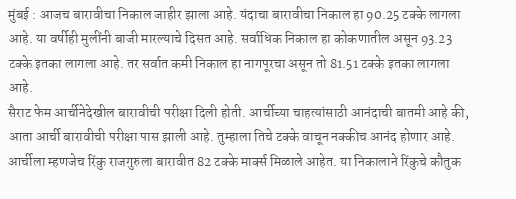मुंबई : आजच बारावीचा निकाल जाहीर झाला आहे. यंदाचा बारावीचा निकाल हा 90.25 टक्के लागला आहे. या वर्षीही मुलींनी बाजी मारल्याचे दिसत आहे. सर्वाधिक निकाल हा कोकणातील असून 93.23 टक्के इतका लागला आहे. तर सर्वात कमी निकाल हा नागपूरचा असून तो 81.51 टक्के इतका लागला आहे.
सैराट फेम आर्चीनेदेखील बारावीची परीक्षा दिली होती. आर्चीच्या चाहत्यांसाठी आनंदाची बातमी आहे की, आता आर्ची बारावीची परीक्षा पास झाली आहे. तुम्हाला तिचे टक्के वाचून नक्कीच आनंद होणार आहे. आर्चीला म्हणजेच रिंकु राजगुरुला बारावीत 82 टक्के मार्क्स मिळाले आहेत. या निकालाने रिंकुचे कौतुक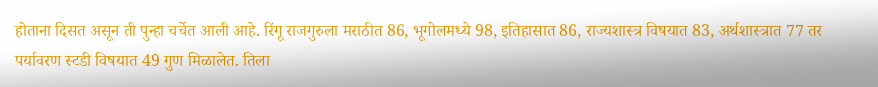होताना दिसत असून ती पुन्हा चर्चेत आली आहे. रिंगू राजगुरुला मराठीत 86, भूगोलमध्ये 98, इतिहासात 86, राज्यशास्त्र विषयात 83, अर्थशास्त्रात 77 तर पर्यावरण स्टडी विषयात 49 गुण मिळालेत. तिला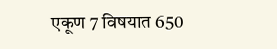एकूण 7 विषयात 650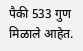पैकी 533 गुण मिळाले आहेत.